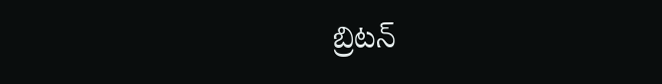బ్రిటన్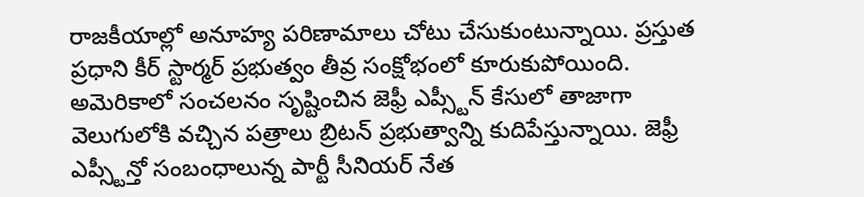రాజకీయాల్లో అనూహ్య పరిణామాలు చోటు చేసుకుంటున్నాయి. ప్రస్తుత ప్రధాని కీర్ స్టార్మర్ ప్రభుత్వం తీవ్ర సంక్షోభంలో కూరుకుపోయింది. అమెరికాలో సంచలనం సృష్టించిన జెఫ్రీ ఎప్స్టీన్ కేసులో తాజాగా వెలుగులోకి వచ్చిన పత్రాలు బ్రిటన్ ప్రభుత్వాన్ని కుదిపేస్తున్నాయి. జెఫ్రీ ఎప్స్టీన్తో సంబంధాలున్న పార్టీ సీనియర్ నేత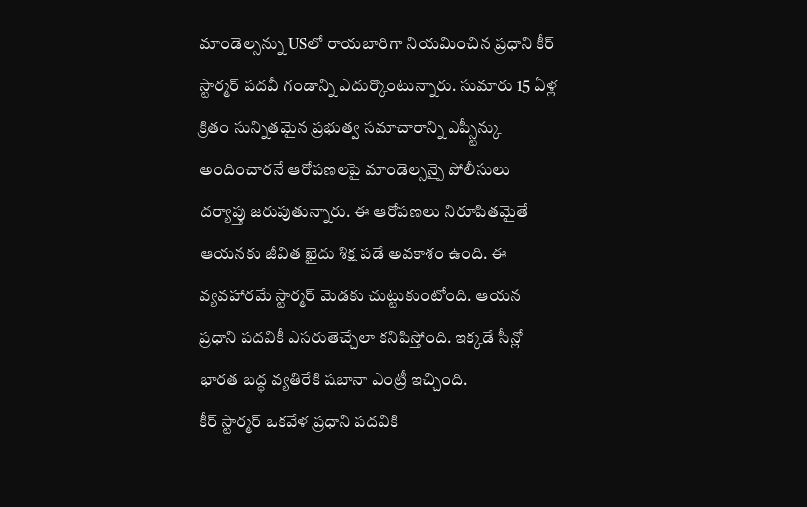మాండెల్సన్ను USలో రాయబారిగా నియమించిన ప్రధాని కీర్ స్టార్మర్ పదవీ గండాన్ని ఎదుర్కొంటున్నారు. సుమారు 15 ఏళ్ల క్రితం సున్నితమైన ప్రభుత్వ సమాచారాన్ని ఎప్స్టీన్కు అందించారనే ఆరోపణలపై మాండెల్సన్పై పోలీసులు దర్యాప్తు జరుపుతున్నారు. ఈ ఆరోపణలు నిరూపితమైతే ఆయనకు జీవిత ఖైదు శిక్ష పడే అవకాశం ఉంది. ఈ వ్యవహారమే స్టార్మర్ మెడకు చుట్టుకుంటోంది. ఆయన ప్రధాని పదవికీ ఎసరుతెచ్చేలా కనిపిస్తోంది. ఇక్కడే సీన్లో భారత బద్ధ వ్యతిరేకి షబానా ఎంట్రీ ఇచ్చింది.
కీర్ స్టార్మర్ ఒకవేళ ప్రధాని పదవికి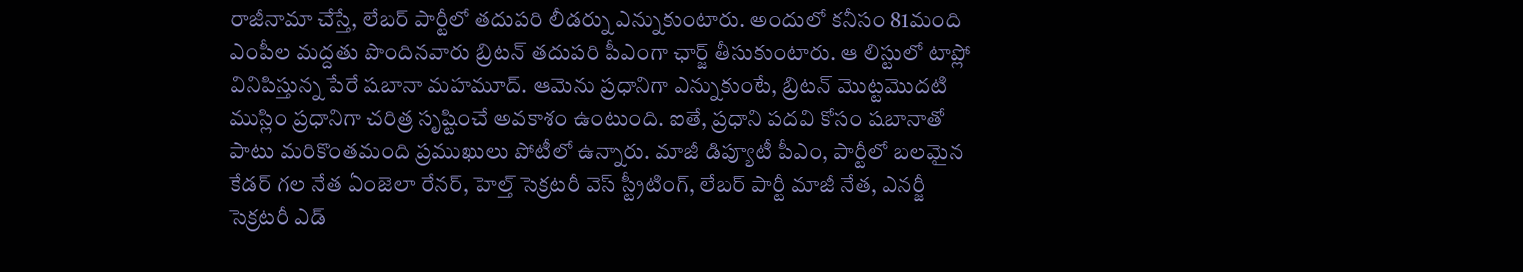రాజీనామా చేస్తే, లేబర్ పార్టీలో తదుపరి లీడర్ను ఎన్నుకుంటారు. అందులో కనీసం 81మంది ఎంపీల మద్దతు పొందినవారు బ్రిటన్ తదుపరి పీఎంగా ఛార్జ్ తీసుకుంటారు. ఆ లిస్టులో టాప్లో వినిపిస్తున్న పేరే షబానా మహమూద్. ఆమెను ప్రధానిగా ఎన్నుకుంటే, బ్రిటన్ మొట్టమొదటి ముస్లిం ప్రధానిగా చరిత్ర సృష్టించే అవకాశం ఉంటుంది. ఐతే, ప్రధాని పదవి కోసం షబానాతో పాటు మరికొంతమంది ప్రముఖులు పోటీలో ఉన్నారు. మాజీ డిప్యూటీ పీఎం, పార్టీలో బలమైన కేడర్ గల నేత ఏంజెలా రేనర్, హెల్త్ సెక్రటరీ వెస్ స్ట్రీటింగ్, లేబర్ పార్టీ మాజీ నేత, ఎనర్జీ సెక్రటరీ ఎడ్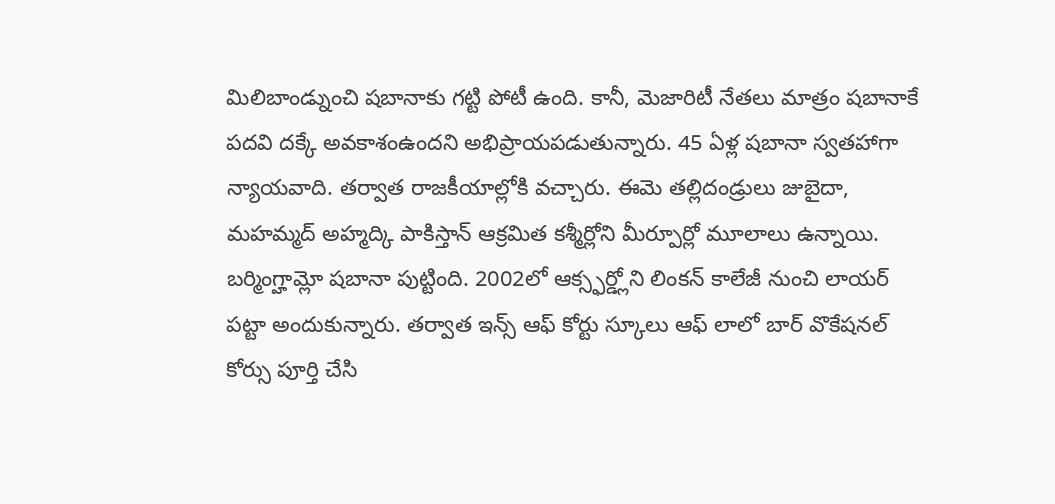మిలిబాండ్నుంచి షబానాకు గట్టి పోటీ ఉంది. కానీ, మెజారిటీ నేతలు మాత్రం షబానాకే పదవి దక్కే అవకాశంఉందని అభిప్రాయపడుతున్నారు. 45 ఏళ్ల షబానా స్వతహాగా న్యాయవాది. తర్వాత రాజకీయాల్లోకి వచ్చారు. ఈమె తల్లిదండ్రులు జుబైదా, మహమ్మద్ అహ్మద్కి పాకిస్తాన్ ఆక్రమిత కశ్మీర్లోని మీర్పూర్లో మూలాలు ఉన్నాయి. బర్మింగ్హామ్లో షబానా పుట్టింది. 2002లో ఆక్స్ఫర్డ్లోని లింకన్ కాలేజీ నుంచి లాయర్ పట్టా అందుకున్నారు. తర్వాత ఇన్స్ ఆఫ్ కోర్టు స్కూలు ఆఫ్ లాలో బార్ వొకేషనల్ కోర్సు పూర్తి చేసి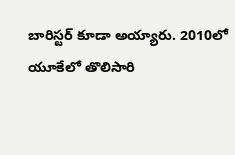బారిస్టర్ కూడా అయ్యారు. 2010లో యూకేలో తొలిసారి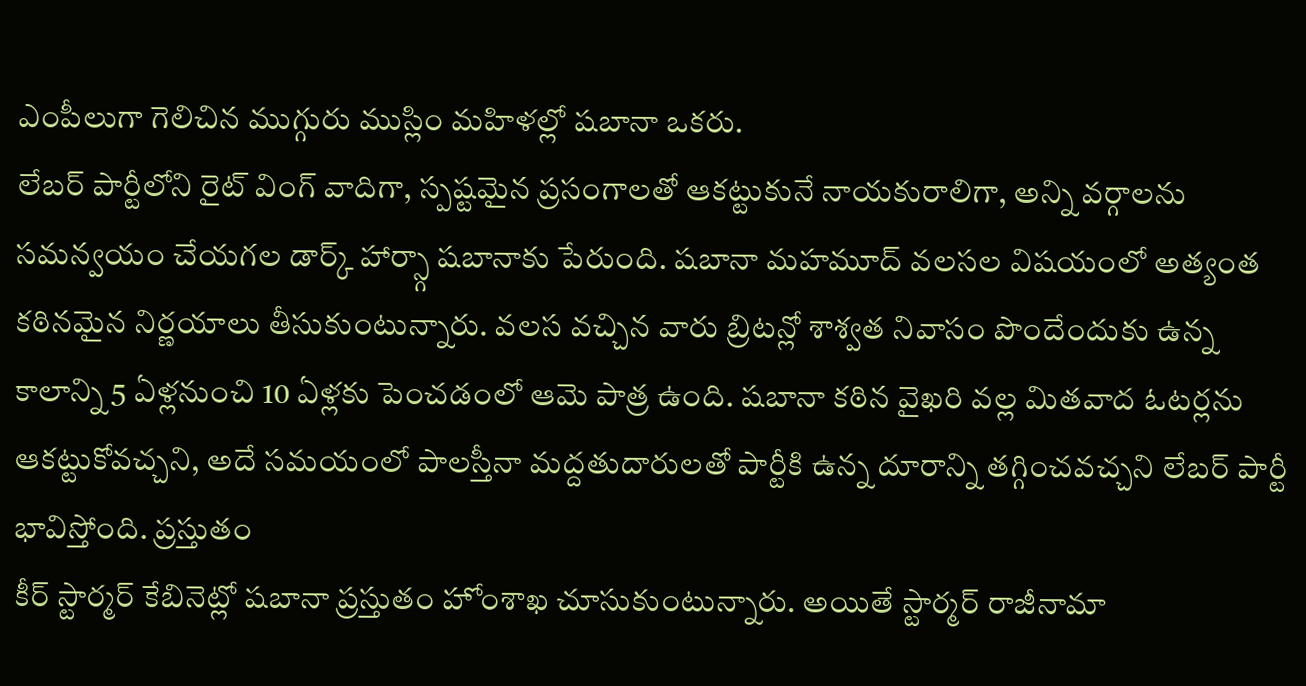ఎంపీలుగా గెలిచిన ముగ్గురు ముస్లిం మహిళల్లో షబానా ఒకరు.
లేబర్ పార్టీలోని రైట్ వింగ్ వాదిగా, స్పష్టమైన ప్రసంగాలతో ఆకట్టుకునే నాయకురాలిగా, అన్ని వర్గాలను సమన్వయం చేయగల డార్క్ హార్స్గా షబానాకు పేరుంది. షబానా మహమూద్ వలసల విషయంలో అత్యంత కఠినమైన నిర్ణయాలు తీసుకుంటున్నారు. వలస వచ్చిన వారు బ్రిటన్లో శాశ్వత నివాసం పొందేందుకు ఉన్న కాలాన్ని 5 ఏళ్లనుంచి 10 ఏళ్లకు పెంచడంలో ఆమె పాత్ర ఉంది. షబానా కఠిన వైఖరి వల్ల మితవాద ఓటర్లను ఆకట్టుకోవచ్చని, అదే సమయంలో పాలస్తీనా మద్దతుదారులతో పార్టీకి ఉన్న దూరాన్ని తగ్గించవచ్చని లేబర్ పార్టీ భావిస్తోంది. ప్రస్తుతం
కీర్ స్టార్మర్ కేబినెట్లో షబానా ప్రస్తుతం హోంశాఖ చూసుకుంటున్నారు. అయితే స్టార్మర్ రాజీనామా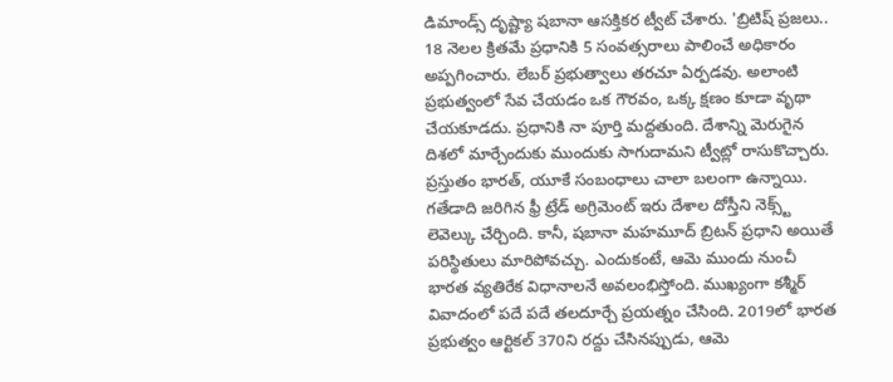డిమాండ్స్ దృష్ట్యా షబానా ఆసక్తికర ట్వీట్ చేశారు. 'బ్రిటిష్ ప్రజలు.. 18 నెలల క్రితమే ప్రధానికి 5 సంవత్సరాలు పాలించే అధికారం అప్పగించారు. లేబర్ ప్రభుత్వాలు తరచూ ఏర్పడవు. అలాంటి ప్రభుత్వంలో సేవ చేయడం ఒక గౌరవం, ఒక్క క్షణం కూడా వృథా చేయకూడదు. ప్రధానికి నా పూర్తి మద్దతుంది. దేశాన్ని మెరుగైన దిశలో మార్చేందుకు ముందుకు సాగుదామని ట్వీట్లో రాసుకొచ్చారు.
ప్రస్తుతం భారత్, యూకే సంబంధాలు చాలా బలంగా ఉన్నాయి. గతేడాది జరిగిన ఫ్రీ ట్రేడ్ అగ్రిమెంట్ ఇరు దేశాల దోస్తీని నెక్స్ట్ లెవెల్కు చేర్చింది. కానీ, షబానా మహమూద్ బ్రిటన్ ప్రధాని అయితే పరిస్థితులు మారిపోవచ్చు. ఎందుకంటే, ఆమె ముందు నుంచీ భారత వ్యతిరేక విధానాలనే అవలంభిస్తోంది. ముఖ్యంగా కశ్మీర్ వివాదంలో పదే పదే తలదూర్చే ప్రయత్నం చేసింది. 2019లో భారత ప్రభుత్వం ఆర్టికల్ 370ని రద్దు చేసినప్పుడు, ఆమె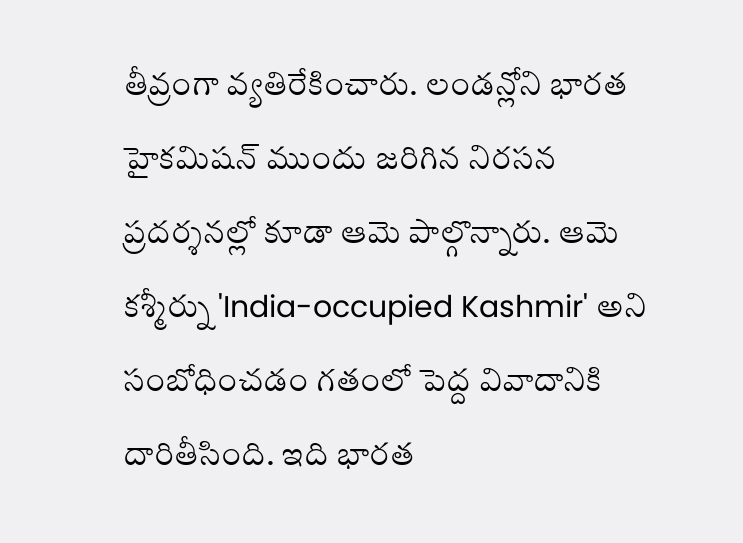తీవ్రంగా వ్యతిరేకించారు. లండన్లోని భారత హైకమిషన్ ముందు జరిగిన నిరసన ప్రదర్శనల్లో కూడా ఆమె పాల్గొన్నారు. ఆమె కశ్మీర్ను 'India-occupied Kashmir' అని సంబోధించడం గతంలో పెద్ద వివాదానికి దారితీసింది. ఇది భారత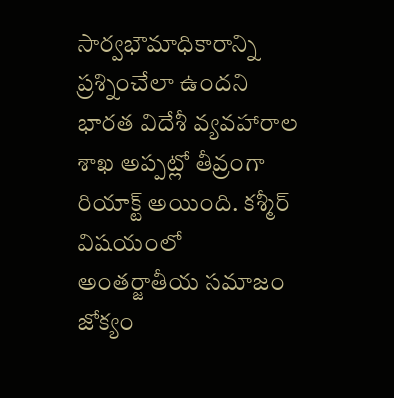సార్వభౌమాధికారాన్ని ప్రశ్నించేలా ఉందని భారత విదేశీ వ్యవహారాల శాఖ అప్పట్లో తీవ్రంగా రియాక్ట్ అయింది. కశ్మీర్ విషయంలో అంతర్జాతీయ సమాజం జోక్యం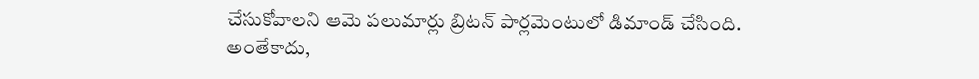చేసుకోవాలని ఆమె పలుమార్లు బ్రిటన్ పార్లమెంటులో డిమాండ్ చేసింది. అంతేకాదు,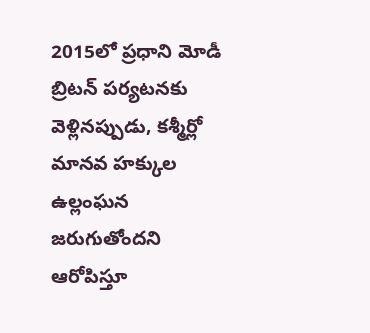2015లో ప్రధాని మోడీ బ్రిటన్ పర్యటనకు వెళ్లినప్పుడు, కశ్మీర్లో మానవ హక్కుల ఉల్లంఘన జరుగుతోందని ఆరోపిస్తూ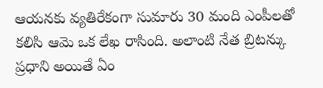ఆయనకు వ్యతిరేకంగా సుమారు 30 మంది ఎంపీలతో కలిసి ఆమె ఒక లేఖ రాసింది. అలాంటి నేత బ్రిటన్కు ప్రధాని అయితే ఏం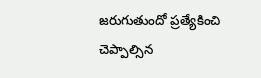జరుగుతుందో ప్రత్యేకించి చెప్పాల్సిన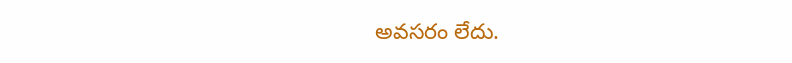అవసరం లేదు.